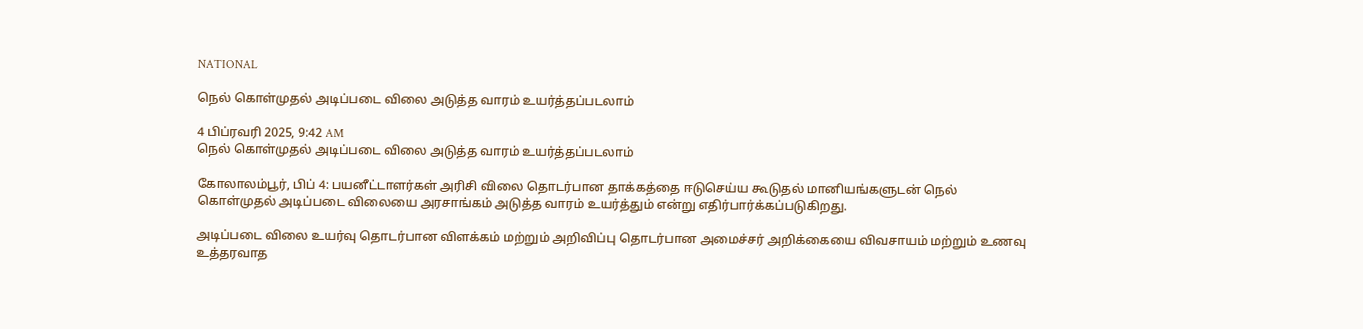NATIONAL

நெல் கொள்முதல் அடிப்படை விலை அடுத்த வாரம் உயர்த்தப்படலாம்

4 பிப்ரவரி 2025, 9:42 AM
நெல் கொள்முதல் அடிப்படை விலை அடுத்த வாரம் உயர்த்தப்படலாம்

கோலாலம்பூர், பிப் 4: பயனீட்டாளர்கள் அரிசி விலை தொடர்பான தாக்கத்தை ஈடுசெய்ய கூடுதல் மானியங்களுடன் நெல் கொள்முதல் அடிப்படை விலையை அரசாங்கம் அடுத்த வாரம் உயர்த்தும் என்று எதிர்பார்க்கப்படுகிறது.

அடிப்படை விலை உயர்வு தொடர்பான விளக்கம் மற்றும் அறிவிப்பு தொடர்பான அமைச்சர் அறிக்கையை விவசாயம் மற்றும் உணவு உத்தரவாத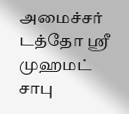அமைச்சர் டத்தோ ஶ்ரீ முஹமட் சாபு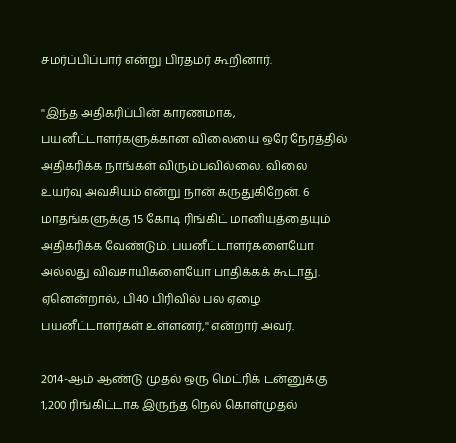சமர்ப்பிப்பார் என்று பிரதமர் கூறினார்.

''இந்த அதிகரிப்பின் காரணமாக, பயனீட்டாளர்களுக்கான விலையை ஒரே நேரத்தில் அதிகரிக்க நாங்கள் விரும்பவில்லை. விலை உயர்வு அவசியம் என்று நான் கருதுகிறேன். 6 மாதங்களுக்கு 15 கோடி ரிங்கிட் மானியத்தையும் அதிகரிக்க வேண்டும். பயனீட்டாளர்களையோ அல்லது விவசாயிகளையோ பாதிக்கக் கூடாது. ஏனென்றால், பி40 பிரிவில் பல ஏழை பயனீட்டாளர்கள் உள்ளனர்,'' என்றார் அவர்.

2014-ஆம் ஆண்டு முதல் ஒரு மெட்ரிக் டன்னுக்கு 1,200 ரிங்கிட்டாக இருந்த நெல் கொள்முதல்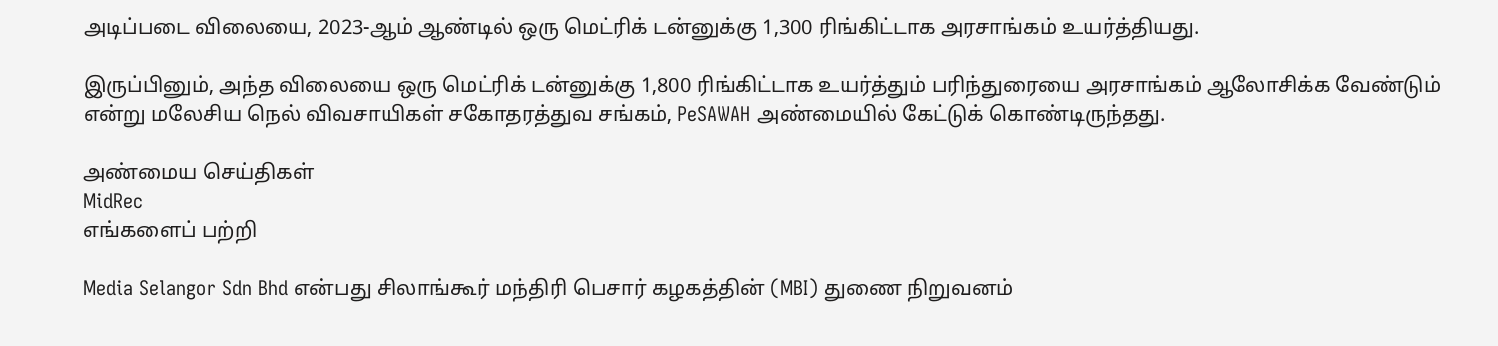அடிப்படை விலையை, 2023-ஆம் ஆண்டில் ஒரு மெட்ரிக் டன்னுக்கு 1,300 ரிங்கிட்டாக அரசாங்கம் உயர்த்தியது.

இருப்பினும், அந்த விலையை ஒரு மெட்ரிக் டன்னுக்கு 1,800 ரிங்கிட்டாக உயர்த்தும் பரிந்துரையை அரசாங்கம் ஆலோசிக்க வேண்டும் என்று மலேசிய நெல் விவசாயிகள் சகோதரத்துவ சங்கம், PeSAWAH அண்மையில் கேட்டுக் கொண்டிருந்தது.

அண்மைய செய்திகள்
MidRec
எங்களைப் பற்றி

Media Selangor Sdn Bhd என்பது சிலாங்கூர் மந்திரி பெசார் கழகத்தின் (MBI) துணை நிறுவனம்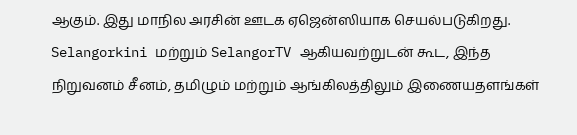ஆகும். இது மாநில அரசின் ஊடக ஏஜென்ஸியாக செயல்படுகிறது. Selangorkini மற்றும் SelangorTV ஆகியவற்றுடன் கூட, இந்த நிறுவனம் சீனம், தமிழும் மற்றும் ஆங்கிலத்திலும் இணையதளங்கள்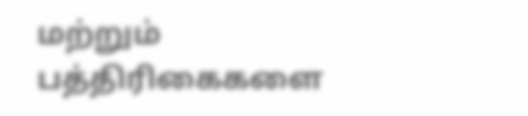மற்றும் பத்திரிகைகளை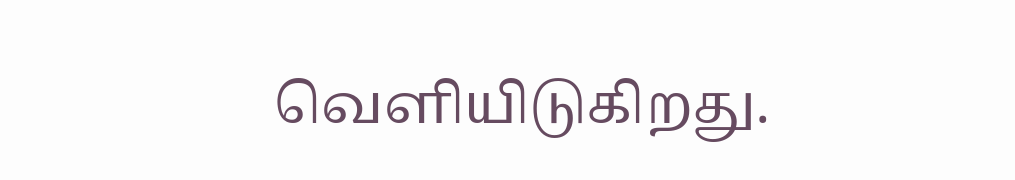வெளியிடுகிறது.